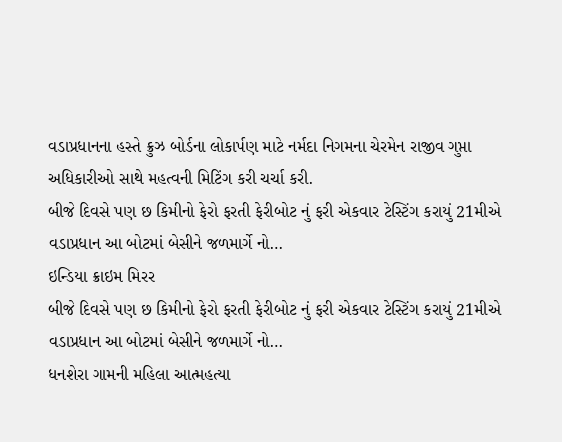વડાપ્રધાનના હસ્તે ક્રુઝ બોર્ડના લોકાર્પણ માટે નર્મદા નિગમના ચેરમેન રાજીવ ગુપ્તા અધિકારીઓ સાથે મહત્વની મિટિંગ કરી ચર્ચા કરી.
બીજે દિવસે પણ છ કિમીનો ફેરો ફરતી ફેરીબોટ નું ફરી એકવાર ટેસ્ટિંગ કરાયું 21મીએ વડાપ્રધાન આ બોટમાં બેસીને જળમાર્ગે નો…
ઇન્ડિયા ક્રાઇમ મિરર
બીજે દિવસે પણ છ કિમીનો ફેરો ફરતી ફેરીબોટ નું ફરી એકવાર ટેસ્ટિંગ કરાયું 21મીએ વડાપ્રધાન આ બોટમાં બેસીને જળમાર્ગે નો…
ધનશેરા ગામની મહિલા આત્મહત્યા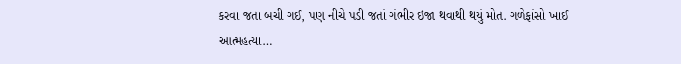કરવા જતા બચી ગઈ, પણ નીચે પડી જતાં ગંભીર ઇજા થવાથી થયું મોત. ગળેફાંસો ખાઈ આત્મહત્યા…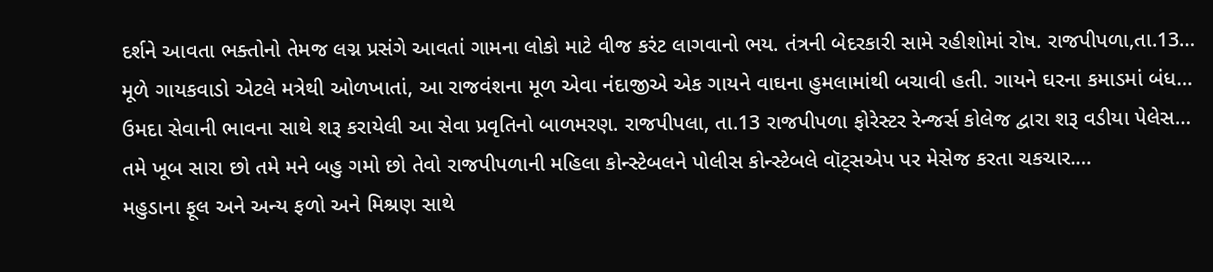દર્શને આવતા ભક્તોનો તેમજ લગ્ન પ્રસંગે આવતાં ગામના લોકો માટે વીજ કરંટ લાગવાનો ભય. તંત્રની બેદરકારી સામે રહીશોમાં રોષ. રાજપીપળા,તા.13…
મૂળે ગાયકવાડો એટલે મત્રેથી ઓળખાતાં, આ રાજવંશના મૂળ એવા નંદાજીએ એક ગાયને વાઘના હુમલામાંથી બચાવી હતી. ગાયને ઘરના કમાડમાં બંધ…
ઉમદા સેવાની ભાવના સાથે શરૂ કરાયેલી આ સેવા પ્રવૃતિનો બાળમરણ. રાજપીપલા, તા.13 રાજપીપળા ફોરેસ્ટર રેન્જર્સ કોલેજ દ્વારા શરૂ વડીયા પેલેસ…
તમે ખૂબ સારા છો તમે મને બહુ ગમો છો તેવો રાજપીપળાની મહિલા કોન્સ્ટેબલને પોલીસ કોન્સ્ટેબલે વૉટ્સએપ પર મેસેજ કરતા ચકચાર.…
મહુડાના ફૂલ અને અન્ય ફળો અને મિશ્રણ સાથે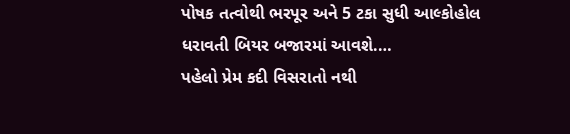પોષક તત્વોથી ભરપૂર અને 5 ટકા સુધી આલ્કોહોલ ધરાવતી બિયર બજારમાં આવશે.…
પહેલો પ્રેમ કદી વિસરાતો નથી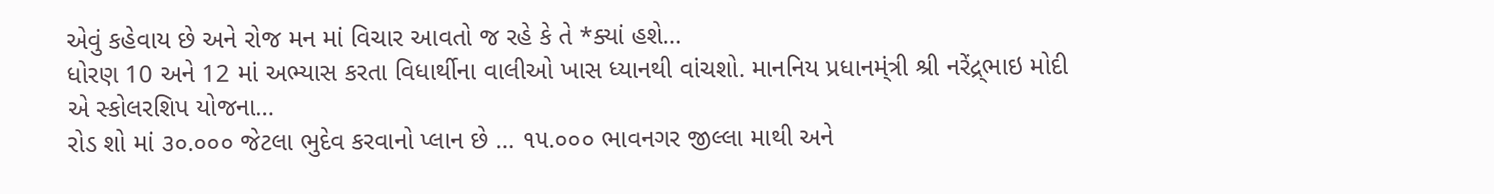એવું કહેવાય છે અને રોજ મન માં વિચાર આવતો જ રહે કે તે *ક્યાં હશે…
ધોરણ 10 અને 12 માં અભ્યાસ કરતા વિધાર્થીના વાલીઓ ખાસ ધ્યાનથી વાંચશો. માનનિય પ્રધાનમ્ંત્રી શ્રી નરેંદ્ર્ભાઇ મોદી એ સ્કોલરશિપ યોજના…
રોડ શો માં ૩૦.૦૦૦ જેટલા ભુદેવ કરવાનો પ્લાન છે … ૧૫.૦૦૦ ભાવનગર જીલ્લા માથી અને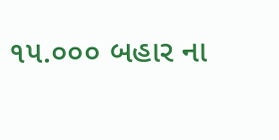૧૫.૦૦૦ બહાર ના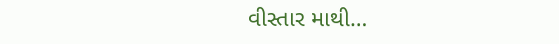વીસ્તાર માથી…